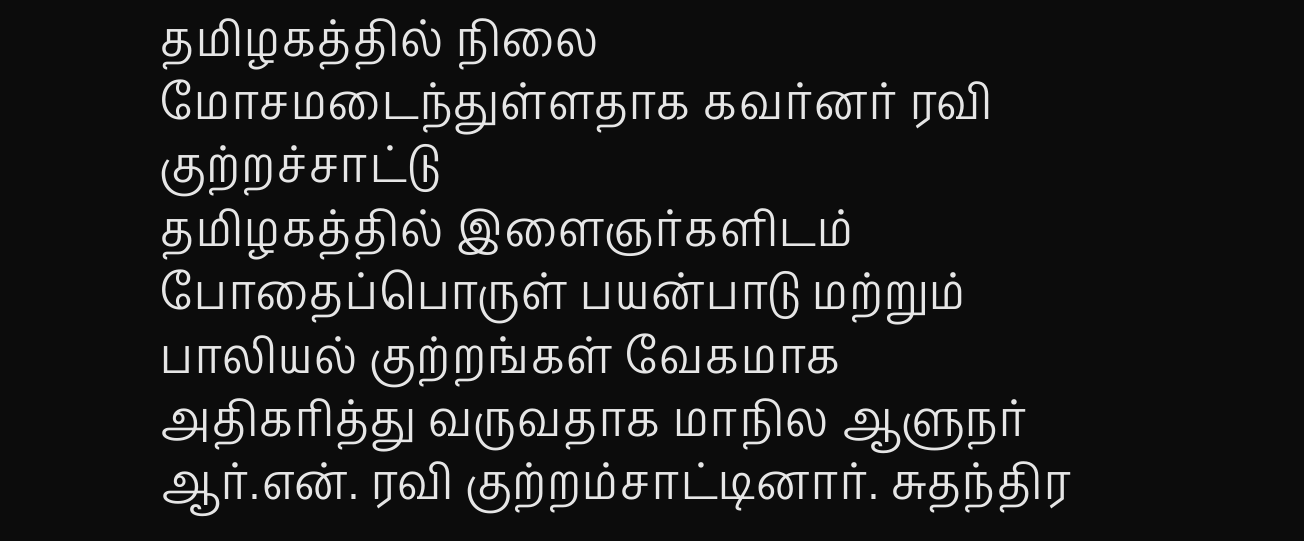தமிழகத்தில் நிலை மோசமடைந்துள்ளதாக கவர்னர் ரவி குற்றச்சாட்டு
தமிழகத்தில் இளைஞர்களிடம் போதைப்பொருள் பயன்பாடு மற்றும் பாலியல் குற்றங்கள் வேகமாக அதிகரித்து வருவதாக மாநில ஆளுநர் ஆர்.என். ரவி குற்றம்சாட்டினார். சுதந்திர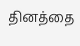தினத்தை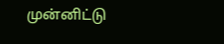முன்னிட்டு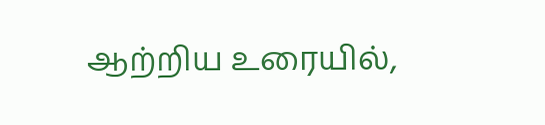ஆற்றிய உரையில்,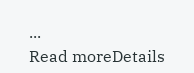...
Read moreDetails